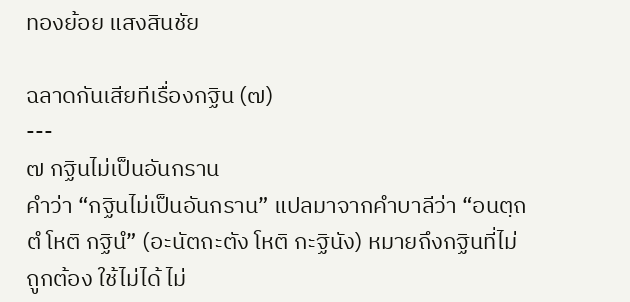ทองย้อย แสงสินชัย

ฉลาดกันเสียทีเรื่องกฐิน (๗)
---
๗ กฐินไม่เป็นอันกราน
คำว่า “กฐินไม่เป็นอันกราน” แปลมาจากคำบาลีว่า “อนตฺถตํ โหติ กฐินํ” (อะนัตถะตัง โหติ กะฐินัง) หมายถึงกฐินที่ไม่ถูกต้อง ใช้ไม่ได้ ไม่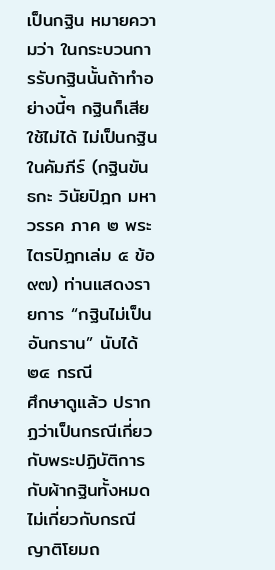เป็นกฐิน หมายความว่า ในกระบวนการรับกฐินนั้นถ้าทำอย่างนี้ๆ กฐินก็เสีย ใช้ไม่ได้ ไม่เป็นกฐิน
ในคัมภีร์ (กฐินขันธกะ วินัยปิฎก มหาวรรค ภาค ๒ พระไตรปิฎกเล่ม ๕ ข้อ ๙๗) ท่านแสดงรายการ “กฐินไม่เป็นอันกราน” นับได้ ๒๔ กรณี
ศึกษาดูแล้ว ปรากฏว่าเป็นกรณีเกี่ยวกับพระปฏิบัติการกับผ้ากฐินทั้งหมด ไม่เกี่ยวกับกรณีญาติโยมถ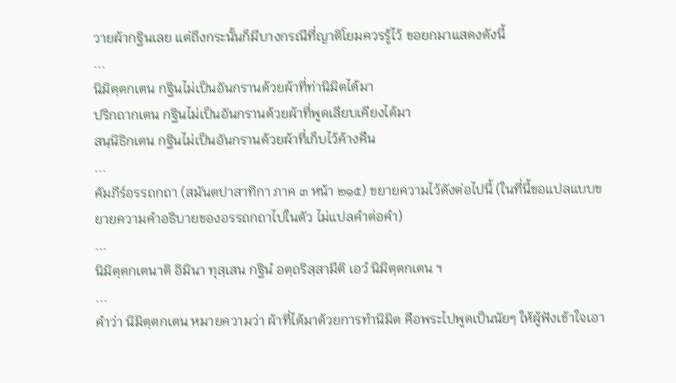วายผ้ากฐินเลย แต่ถึงกระนั้นก็มีบางกรณีที่ญาติโยมควรรู้ไว้ ขอยกมาแสดงดังนี้
...
นิมิตฺตกเตน กฐินไม่เป็นอันกรานด้วยผ้าที่ท่านิมิตได้มา
ปริกถากเตน กฐินไม่เป็นอันกรานด้วยผ้าที่พูดเลียบเคียงได้มา
สนฺนิธิกเตน กฐินไม่เป็นอันกรานด้วยผ้าที่เก็บไว้ค้างคืน
...
คัมภีร์อรรถกถา (สมันตปาสาทิกา ภาค ๓ หน้า ๒๑๕) ขยายความไว้ดังต่อไปนี้ (ในที่นี้ขอแปลแบบขยายความคำอธิบายของอรรถกถาไปในตัว ไม่แปลคำต่อคำ)
...
นิมิตฺตกเตนาติ อิมินา ทุสฺเสน กฐินํ อตฺถริสฺสามีติ เอวํ นิมิตฺตกเตน ฯ
...
คำว่า นิมิตฺตกเตน หมายความว่า ผ้าที่ได้มาด้วยการทำนิมิต คือพระไปพูดเป็นนัยๆ ให้ผู้ฟังเข้าใจเอา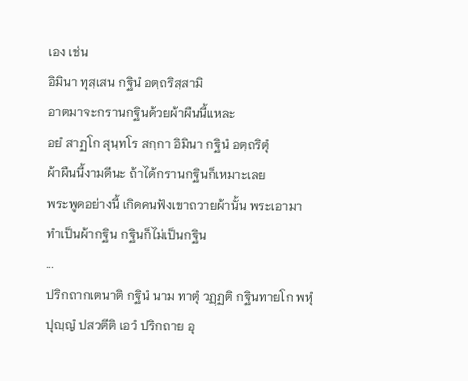เอง เช่น
อิมินา ทุสฺเสน กฐินํ อตฺถริสฺสามิ
อาตมาจะกรานกฐินด้วยผ้าผืนนี้แหละ
อยํ สาฏโก สุนฺทโร สกฺกา อิมินา กฐินํ อตฺถริตุํ
ผ้าผืนนี้งามดีนะ ถ้าได้กรานกฐินก็เหมาะเลย
พระพูดอย่างนี้ เกิดคนฟังเขาถวายผ้านั้น พระเอามาทำเป็นผ้ากฐิน กฐินก็ไม่เป็นกฐิน
...
ปริกถากเตนาติ กฐินํ นาม ทาตุํ วฏฺฏติ กฐินทายโก พหุํ ปุญฺญํ ปสวตีติ เอวํ ปริกถาย อุ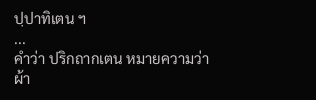ปฺปาทิเตน ฯ
...
คำว่า ปริกถากเตน หมายความว่า ผ้า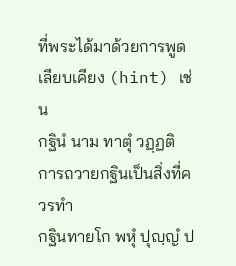ที่พระได้มาด้วยการพูดเลียบเคียง (hint) เช่น
กฐินํ นาม ทาตุํ วฏฺฏติ
การถวายกฐินเป็นสิ่งที่ควรทำ
กฐินทายโก พหุํ ปุญฺญํ ป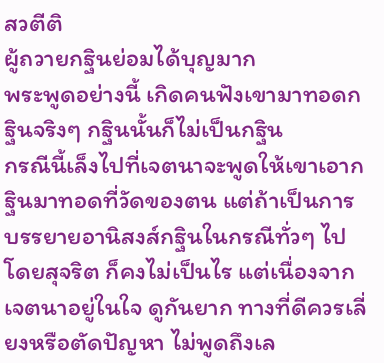สวตีติ
ผู้ถวายกฐินย่อมได้บุญมาก
พระพูดอย่างนี้ เกิดคนฟังเขามาทอดกฐินจริงๆ กฐินนั้นก็ไม่เป็นกฐิน
กรณีนี้เล็งไปที่เจตนาจะพูดให้เขาเอากฐินมาทอดที่วัดของตน แต่ถ้าเป็นการบรรยายอานิสงส์กฐินในกรณีทั่วๆ ไปโดยสุจริต ก็คงไม่เป็นไร แต่เนื่องจากเจตนาอยู่ในใจ ดูกันยาก ทางที่ดีควรเลี่ยงหรือตัดปัญหา ไม่พูดถึงเล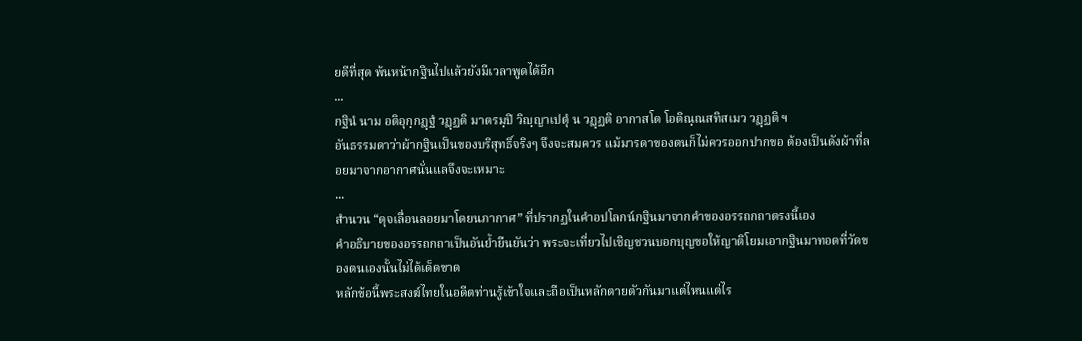ยดีที่สุด พ้นหน้ากฐินไปแล้วยังมีเวลาพูดได้อีก
...
กฐินํ นาม อติอุกฺกฏฺฐํ วฏฺฏติ มาตรมฺปิ วิญฺญาเปตุํ น วฏฺฏติ อากาสโต โอติณฺณสทิสเมว วฏฺฏติ ฯ
อันธรรมดาว่าผ้ากฐินเป็นของบริสุทธิ์จริงๆ จึงจะสมควร แม้มารดาของตนก็ไม่ควรออกปากขอ ต้องเป็นดังผ้าที่ลอยมาจากอากาศนั่นแลจึงจะเหมาะ
...
สำนวน “ดุจเลื่อนลอยมาโดยนภากาศ” ที่ปรากฏในคำอปโลกน์กฐินมาจากคำของอรรถกถาตรงนี้เอง
คำอธิบายของอรรถกถาเป็นอันย้ำยืนยันว่า พระจะเที่ยวไปเชิญชวนบอกบุญขอให้ญาติโยมเอากฐินมาทอดที่วัดของตนเองนั้นไม่ได้เด็ดขาด
หลักข้อนี้พระสงฆ์ไทยในอดีตท่านรู้เข้าใจและถือเป็นหลักตายตัวกันมาแต่ไหนแต่ไร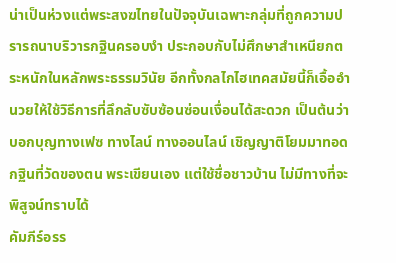น่าเป็นห่วงแต่พระสงฆไทยในปัจจุบันเฉพาะกลุ่มที่ถูกความปรารถนาบริวารกฐินครอบงำ ประกอบกับไม่ศึกษาสำเหนียกตระหนักในหลักพระธรรมวินัย อีกทั้งกลไกไฮเทคสมัยนี้ก็เอื้ออำนวยให้ใช้วิธีการที่ลึกลับซับซ้อนซ่อนเงื่อนได้สะดวก เป็นต้นว่า บอกบุญทางเฟซ ทางไลน์ ทางออนไลน์ เชิญญาติโยมมาทอดกฐินที่วัดของตน พระเขียนเอง แต่ใช้ชื่อชาวบ้าน ไม่มีทางที่จะพิสูจน์ทราบได้
คัมภีร์อรร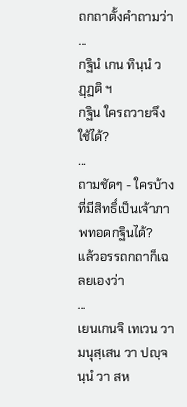ถกถาตั้งคำถามว่า
...
กฐินํ เกน ทินฺนํ วฏฺฏติ ฯ
กฐิน ใครถวายจึงใช้ได้?
...
ถามชัดๆ - ใครบ้างที่มีสิทธิ์เป็นเจ้าภาพทอดกฐินได้?
แล้วอรรถกถาก็เฉลยเองว่า
...
เยนเกนจิ เทเวน วา มนุสฺเสน วา ปญฺจนฺนํ วา สห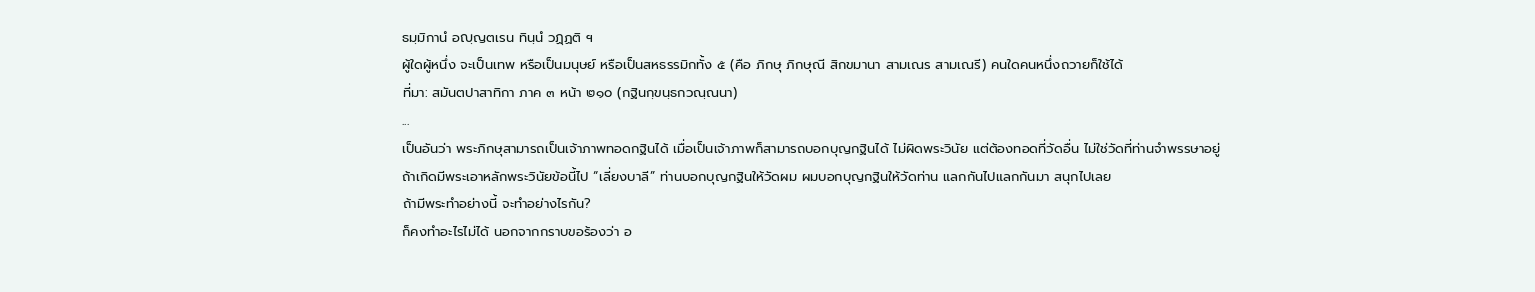ธมฺมิกานํ อญฺญตเรน ทินฺนํ วฏฺฏติ ฯ
ผู้ใดผู้หนึ่ง จะเป็นเทพ หรือเป็นมนุษย์ หรือเป็นสหธรรมิกทั้ง ๕ (คือ ภิกษุ ภิกษุณี สิกขมานา สามเณร สามเณรี) คนใดคนหนึ่งถวายก็ใช้ได้
ที่มา: สมันตปาสาทิกา ภาค ๓ หน้า ๒๑๐ (กฐินกฺขนฺธกวณฺณนา)
...
เป็นอันว่า พระภิกษุสามารถเป็นเจ้าภาพทอดกฐินได้ เมื่อเป็นเจ้าภาพก็สามารถบอกบุญกฐินได้ ไม่ผิดพระวินัย แต่ต้องทอดที่วัดอื่น ไม่ใช่วัดที่ท่านจำพรรษาอยู่
ถ้าเกิดมีพระเอาหลักพระวินัยข้อนี้ไป “เลี่ยงบาลี” ท่านบอกบุญกฐินให้วัดผม ผมบอกบุญกฐินให้วัดท่าน แลกกันไปแลกกันมา สนุกไปเลย
ถ้ามีพระทำอย่างนี้ จะทำอย่างไรกัน?
ก็คงทำอะไรไม่ได้ นอกจากกราบขอร้องว่า อ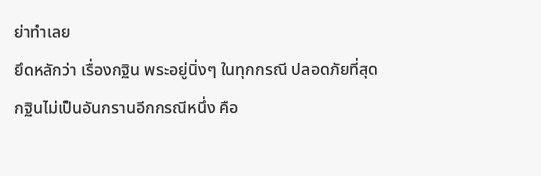ย่าทำเลย
ยึดหลักว่า เรื่องกฐิน พระอยู่นิ่งๆ ในทุกกรณี ปลอดภัยที่สุด
กฐินไม่เป็นอันกรานอีกกรณีหนึ่ง คือ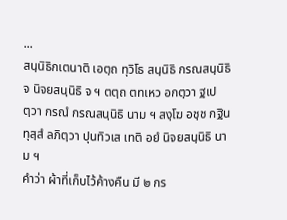...
สนฺนิธิกเตนาติ เอตฺถ ทุวิโธ สนฺนิธิ กรณสนฺนิธิ จ นิจยสนฺนิธิ จ ฯ ตตฺถ ตทเหว อกตฺวา ฐเปตฺวา กรณํ กรณสนฺนิธิ นาม ฯ สงฺโฆ อชฺช กฐินทุสฺสํ ลภิตฺวา ปุนทิวเส เทติ อยํ นิจยสนฺนิธิ นาม ฯ
คำว่า ผ้าที่เก็บไว้ค้างคืน มี ๒ กร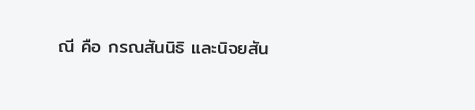ณี คือ กรณสันนิธิ และนิจยสัน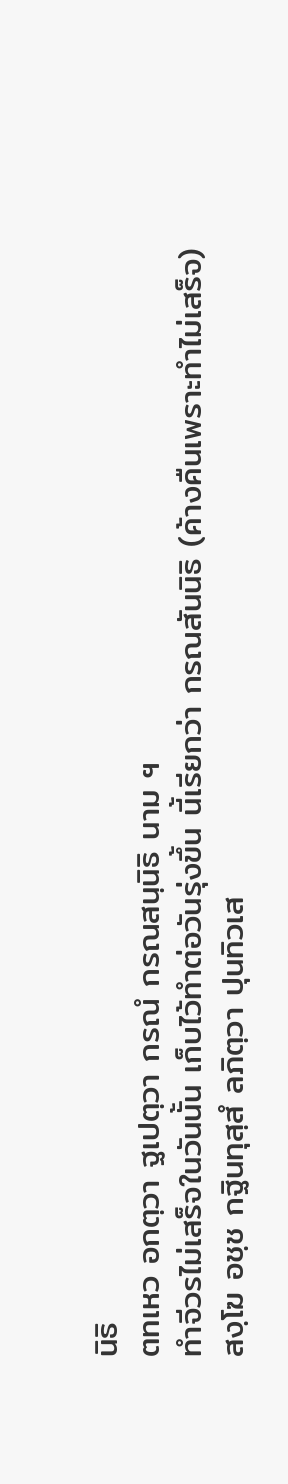นิธิ
ตทเหว อกตฺวา ฐเปตฺวา กรณํ กรณสนฺนิธิ นาม ฯ
ทำจีวรไม่เสร็จในวันนั้น เก็บไว้ทำต่อวันรุ่งขึ้น นี้เรียกว่า กรณสันนิธิ (ค้างคืนเพราะทำไม่เสร็จ)
สงฺโฆ อชฺช กฐินทุสฺสํ ลภิตฺวา ปุนทิวเส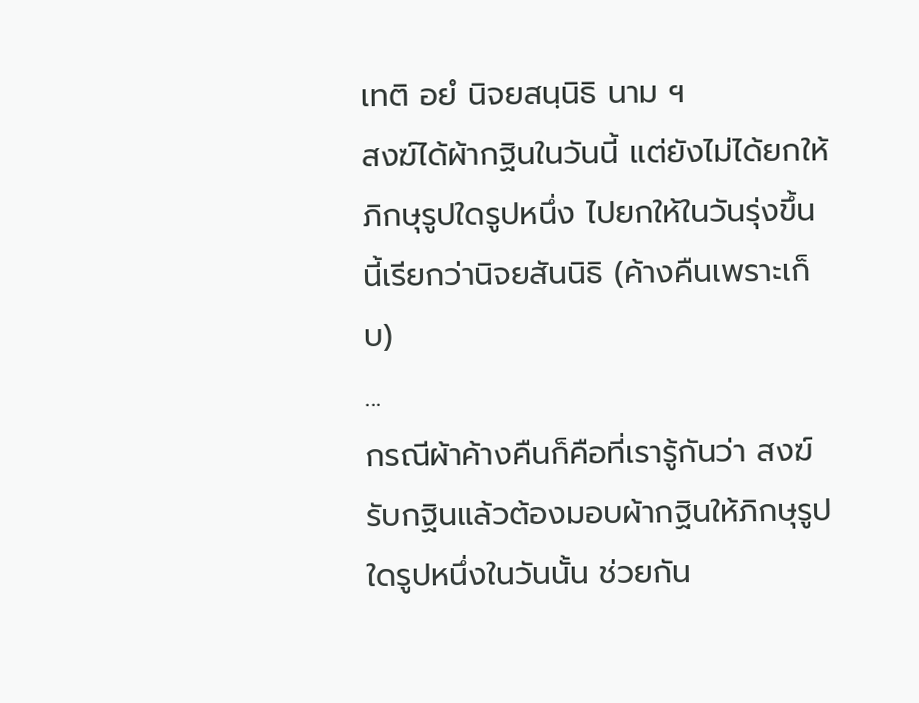เทติ อยํ นิจยสนฺนิธิ นาม ฯ
สงฆ์ได้ผ้ากฐินในวันนี้ แต่ยังไม่ได้ยกให้ภิกษุรูปใดรูปหนึ่ง ไปยกให้ในวันรุ่งขึ้น นี้เรียกว่านิจยสันนิธิ (ค้างคืนเพราะเก็บ)
...
กรณีผ้าค้างคืนก็คือที่เรารู้กันว่า สงฆ์รับกฐินแล้วต้องมอบผ้ากฐินให้ภิกษุรูปใดรูปหนึ่งในวันนั้น ช่วยกัน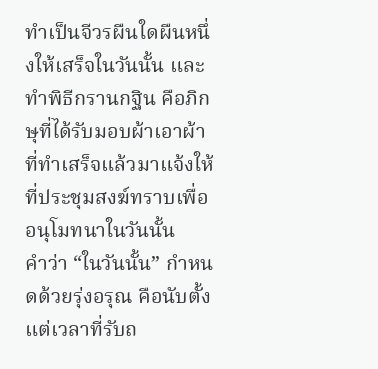ทำเป็นจีวรผืนใดผืนหนึ่งให้เสร็จในวันนั้น และทำพิธีกรานกฐิน คือภิกษุที่ได้รับมอบผ้าเอาผ้าที่ทำเสร็จแล้วมาแจ้งให้ที่ประชุมสงฆ์ทราบเพื่ออนุโมทนาในวันนั้น
คำว่า “ในวันนั้น” กำหนดด้วยรุ่งอรุณ คือนับตั้งแต่เวลาที่รับถ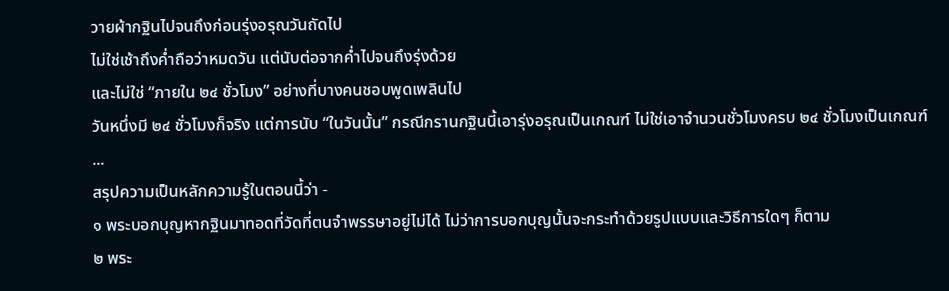วายผ้ากฐินไปจนถึงก่อนรุ่งอรุณวันถัดไป
ไม่ใช่เช้าถึงค่ำถือว่าหมดวัน แต่นับต่อจากค่ำไปจนถึงรุ่งด้วย
และไม่ใช่ “ภายใน ๒๔ ชั่วโมง” อย่างที่บางคนชอบพูดเพลินไป
วันหนึ่งมี ๒๔ ชั่วโมงก็จริง แต่การนับ “ในวันนั้น” กรณีกรานกฐินนี้เอารุ่งอรุณเป็นเกณฑ์ ไม่ใช่เอาจำนวนชั่วโมงครบ ๒๔ ชั่วโมงเป็นเกณฑ์
...
สรุปความเป็นหลักความรู้ในตอนนี้ว่า -
๑ พระบอกบุญหากฐินมาทอดที่วัดที่ตนจำพรรษาอยู่ไม่ได้ ไม่ว่าการบอกบุญนั้นจะกระทำด้วยรูปแบบและวิธีการใดๆ ก็ตาม
๒ พระ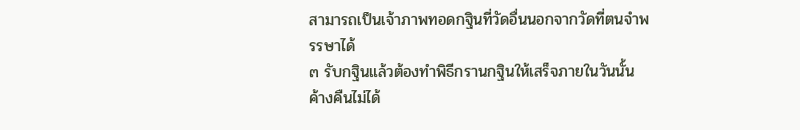สามารถเป็นเจ้าภาพทอดกฐินที่วัดอื่นนอกจากวัดที่ตนจำพรรษาได้
๓ รับกฐินแล้วต้องทำพิธีกรานกฐินให้เสร็จภายในวันนั้น ค้างคืนไม่ได้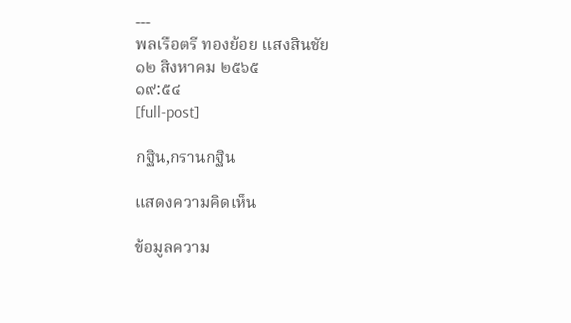---
พลเรือตรี ทองย้อย แสงสินชัย
๑๒ สิงหาคม ๒๕๖๕
๑๙:๕๔
[full-post]

กฐิน,กรานกฐิน

แสดงความคิดเห็น

ข้อมูลความ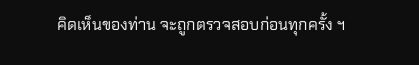คิดเห็นของท่าน จะถูกตรวจสอบก่อนทุกครั้ง ฯ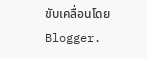ขับเคลื่อนโดย Blogger.